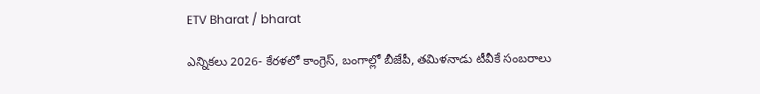ETV Bharat / bharat

ఎన్నికలు 2026- కేరళలో కాంగ్రెస్, బంగాల్లో బీజేపీ, తమిళనాడు టీవీకే సంబరాలు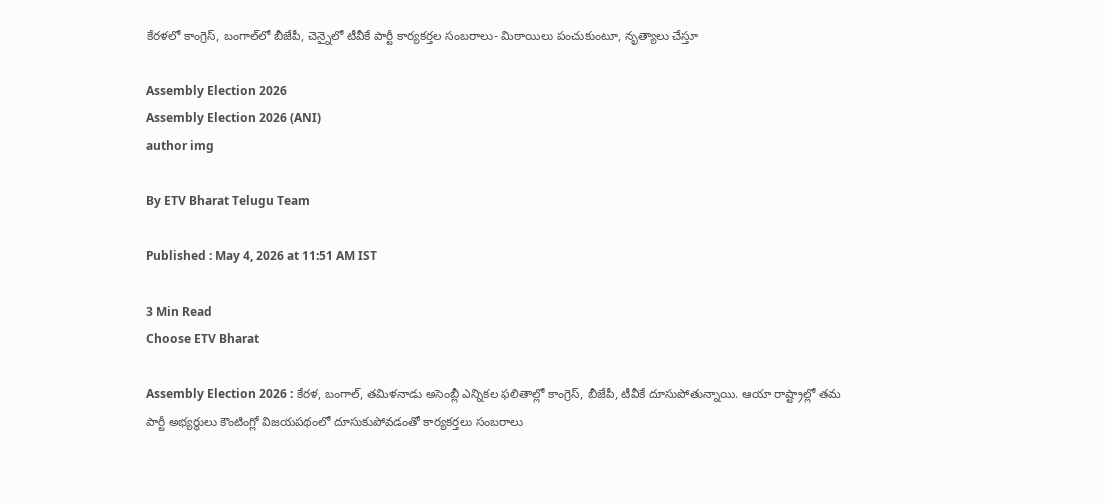కేరళలో కాంగ్రెస్‌, బంగాల్‌లో బీజేపీ, చెన్నైలో టీవీకే పార్టీ కార్యకర్తల సంబరాలు- మిఠాయిలు పంచుకుంటూ, నృత్యాలు చేస్తూ

Assembly Election 2026
Assembly Election 2026 (ANI)
author img

By ETV Bharat Telugu Team

Published : May 4, 2026 at 11:51 AM IST

3 Min Read
Choose ETV Bharat

Assembly Election 2026 : కేరళ, బంగాల్‌, తమిళనాడు అసెంబ్లీ ఎన్నికల ఫలితాల్లో కాంగ్రెస్, బీజేపీ, టీవీకే దూసుపోతున్నాయి. ఆయా రాష్ట్రాల్లో తమ పార్టీ అభ్యర్థులు కౌంటింగ్లో విజయపథంలో దూసుకుపోవడంతో కార్యకర్తలు సంబరాలు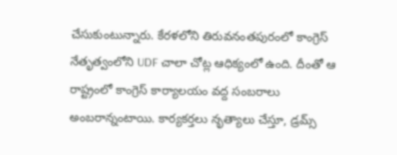చేసుకుంటున్నారు. కేరళలోని తిరువనంతపురంలో కాంగ్రెస్ నేతృత్వంలోని UDF చాలా చోట్ల ఆధిక్యంలో ఉంది. దీంతో ఆ రాష్ట్రంలో కాంగ్రెస్‌ కార్యాలయం వద్ద సంబరాలు అంబరాన్నంటాయి. కార్యకర్తలు నృత్యాలు చేస్తూ, డ్రమ్స్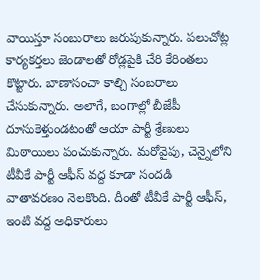వాయిస్తూ సంబురాలు జరుపుకున్నారు. పలుచోట్ల కార్యకర్తలు జెండాలతో రోడ్లపైకి చేరి కేరింతలు కొట్టారు. బాణాసంచా కాల్చి సంబరాలు చేసుకున్నారు. అలాగే, బంగాల్లో బీజేపీ దూసుకెళ్తుండటంతో ఆయా పార్టీ శ్రేణులు మిఠాయిలు పంచుకున్నారు. మరోవైపు, చెన్నైలోని టీవీకే పార్టీ ఆఫీస్‌ వద్ద కూడా సందడి వాతావరణం నెలకొంది. దీంతో టీవీకే పార్టీ ఆఫీస్‌, ఇంటి వద్ద అధికారులు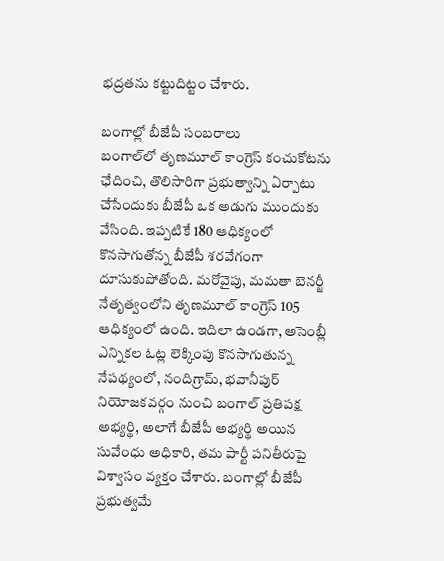భద్రతను కట్టుదిట్టం చేశారు.

బంగాల్లో బీజేపీ సంబరాలు
బంగాల్‌లో తృణమూల్ కాంగ్రెస్ కంచుకోటను ఛేదించి, తొలిసారిగా ప్రభుత్వాన్ని ఏర్పాటు చేసేందుకు బీజేపీ ఒక అడుగు ముందుకు వేసింది. ఇప్పటికే 180 ఆధిక్యంలో కొనసాగుతోన్న బీజేపీ శరవేగంగా దూసుకుపోతోంది. మరోవైపు, మమతా బెనర్జీ నేతృత్వంలోని తృణమూల్ కాంగ్రెస్ 105 ఆధిక్యంలో ఉంది. ఇదిలా ఉండగా, అసెంబ్లీ ఎన్నికల ఓట్ల లెక్కింపు కొనసాగుతున్న నేపథ్యంలో, నందిగ్రామ్, భవానీపుర్ నియోజకవర్గం నుంచి బంగాల్ ప్రతిపక్ష అభ్యర్థి, అలాగే బీజేపీ అభ్యర్థి అయిన సువేంధు అధికారి, తమ పార్టీ పనితీరుపై విశ్వాసం వ్యక్తం చేశారు. బంగాల్లో బీజేపీ ప్రభుత్వమే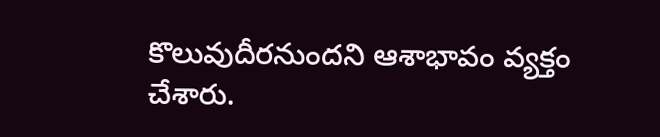కొలువుదీరనుందని ఆశాభావం వ్యక్తం చేశారు.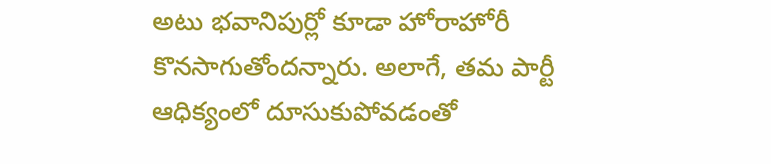అటు భవానిపుర్లో కూడా హోరాహోరీ కొనసాగుతోందన్నారు. అలాగే, తమ పార్టీ ఆధిక్యంలో దూసుకుపోవడంతో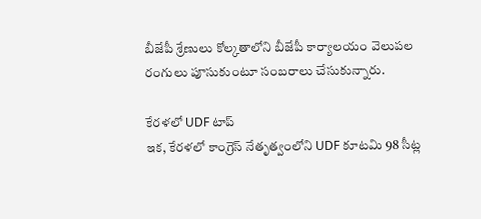బీజేపీ శ్రేణులు కోల్కతాలోని బీజేపీ కార్యాలయం వెలుపల రంగులు పూసుకుంటూ సంబరాలు చేసుకున్నారు.

కేరళలో UDF టాప్
ఇక, కేరళలో కాంగ్రెస్ నేతృత్వంలోని UDF కూటమి 98 సీట్ల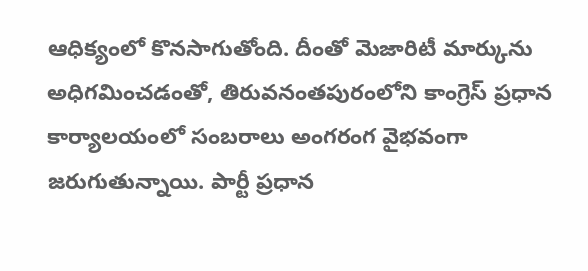ఆధిక్యంలో కొనసాగుతోంది. దీంతో మెజారిటీ మార్కును అధిగమించడంతో, తిరువనంతపురంలోని కాంగ్రెస్ ప్రధాన కార్యాలయంలో సంబరాలు అంగరంగ వైభవంగా జరుగుతున్నాయి. పార్టీ ప్రధాన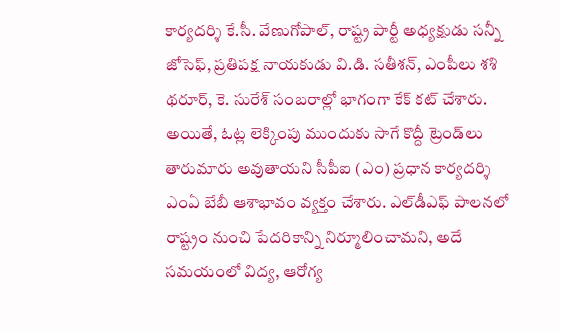కార్యదర్శి కే.సీ. వేణుగోపాల్, రాష్ట్ర పార్టీ అధ్యక్షుడు సన్నీ జోసెఫ్, ప్రతిపక్ష నాయకుడు వి.డి. సతీశన్, ఎంపీలు శశి థరూర్, కె. సురేశ్ సంబరాల్లో భాగంగా కేక్ కట్ చేశారు. అయితే, ఓట్ల లెక్కింపు ముందుకు సాగే కొద్దీ ట్రెండ్‌లు తారుమారు అవుతాయని సీపీఐ (ఎం) ప్రధాన కార్యదర్శి ఎంఏ బేబీ ఆశాభావం వ్యక్తం చేశారు. ఎల్‌డీఎఫ్ పాలనలో రాష్ట్రం నుంచి పేదరికాన్ని నిర్మూలించామని, అదే సమయంలో విద్య, ఆరోగ్య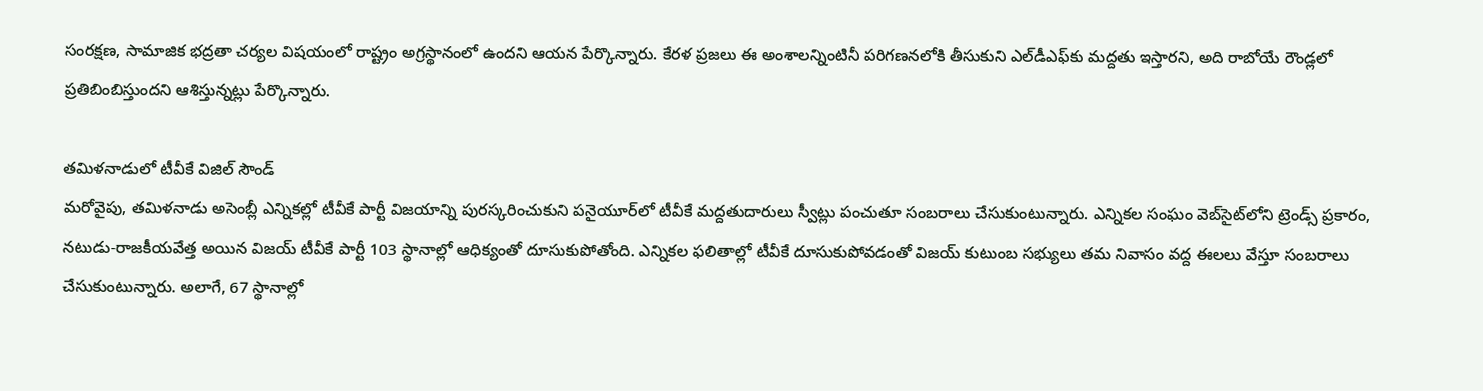సంరక్షణ, సామాజిక భద్రతా చర్యల విషయంలో రాష్ట్రం అగ్రస్థానంలో ఉందని ఆయన పేర్కొన్నారు. కేరళ ప్రజలు ఈ అంశాలన్నింటినీ పరిగణనలోకి తీసుకుని ఎల్‌డీఎఫ్‌కు మద్దతు ఇస్తారని, అది రాబోయే రౌండ్లలో ప్రతిబింబిస్తుందని ఆశిస్తున్నట్లు పేర్కొన్నారు.

తమిళనాడులో టీవీకే విజిల్ సౌండ్
మరోవైపు, తమిళనాడు అసెంబ్లీ ఎన్నికల్లో టీవీకే పార్టీ విజయాన్ని పురస్కరించుకుని పనైయూర్‌లో టీవీకే మద్దతుదారులు స్వీట్లు పంచుతూ సంబరాలు చేసుకుంటున్నారు. ఎన్నికల సంఘం వెబ్‌సైట్‌లోని ట్రెండ్స్ ప్రకారం, నటుడు-రాజకీయవేత్త అయిన విజయ్ టీవీకే పార్టీ 103 స్థానాల్లో ఆధిక్యంతో దూసుకుపోతోంది. ఎన్నికల ఫలితాల్లో టీవీకే దూసుకుపోవడంతో విజయ్ కుటుంబ సభ్యులు తమ నివాసం వద్ద ఈలలు వేస్తూ సంబరాలు చేసుకుంటున్నారు. అలాగే, 67 స్థానాల్లో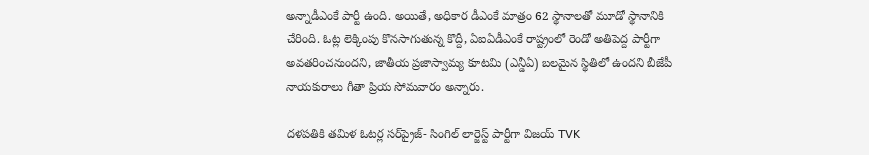అన్నాడీఎంకే పార్టీ ఉంది. అయితే, అధికార డీఎంకే మాత్రం 62 స్థానాలతో మూడో స్థానానికి చేరింది. ఓట్ల లెక్కింపు కొనసాగుతున్న కొద్దీ, ఏఐఏడీఎంకే రాష్ట్రంలో రెండో అతిపెద్ద పార్టీగా అవతరించనుందని, జాతీయ ప్రజాస్వామ్య కూటమి (ఎన్డీఏ) బలమైన స్థితిలో ఉందని బీజేపీ నాయకురాలు గీతా ప్రియ సోమవారం అన్నారు.

దళపతికి తమిళ ఓటర్ల సర్‌ప్రైజ్- సింగిల్ లార్జెస్ట్ పార్టీగా విజయ్ TVK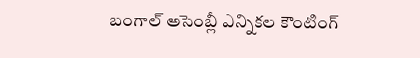బంగాల్ అసెంబ్లీ ఎన్నికల కౌంటింగ్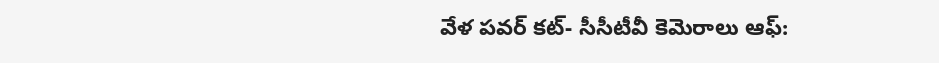వేళ పవర్ కట్- సీసీటీవీ కెమెరాలు ఆఫ్: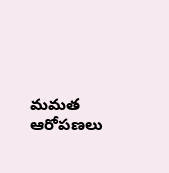మమత ఆరోపణలు